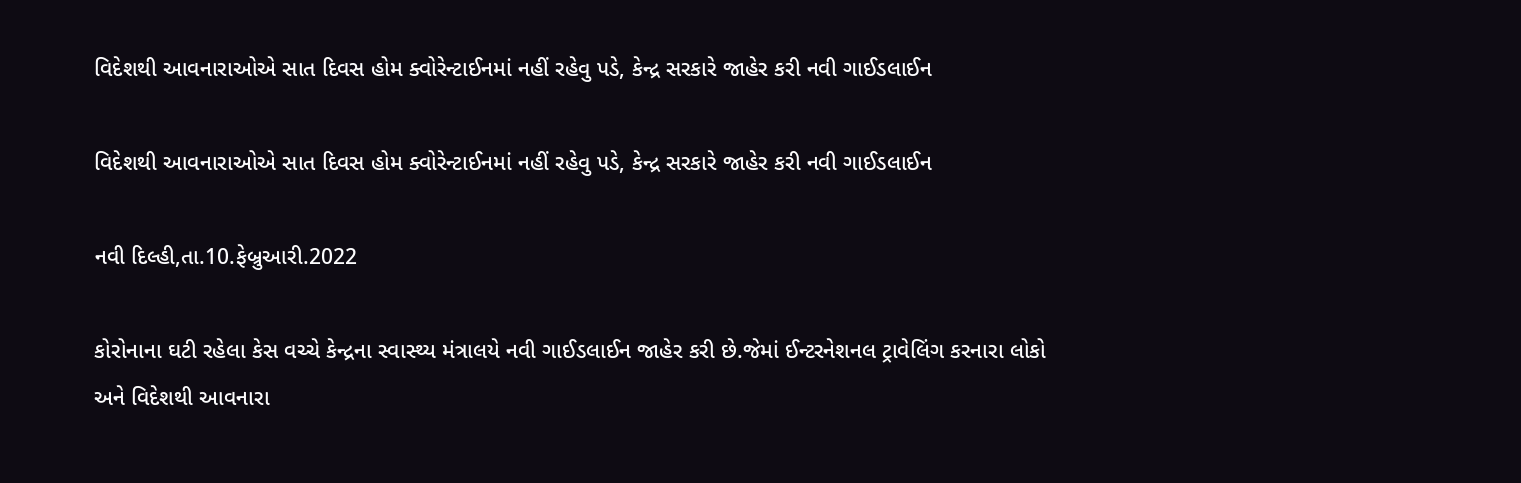વિદેશથી આવનારાઓએ સાત દિવસ હોમ ક્વોરેન્ટાઈનમાં નહીં રહેવુ પડે, કેન્દ્ર સરકારે જાહેર કરી નવી ગાઈડલાઈન

વિદેશથી આવનારાઓએ સાત દિવસ હોમ ક્વોરેન્ટાઈનમાં નહીં રહેવુ પડે, કેન્દ્ર સરકારે જાહેર કરી નવી ગાઈડલાઈન

નવી દિલ્હી,તા.10.ફેબ્રુઆરી.2022

કોરોનાના ઘટી રહેલા કેસ વચ્ચે કેન્દ્રના સ્વાસ્થ્ય મંત્રાલયે નવી ગાઈડલાઈન જાહેર કરી છે.જેમાં ઈન્ટરનેશનલ ટ્રાવેલિંગ કરનારા લોકો અને વિદેશથી આવનારા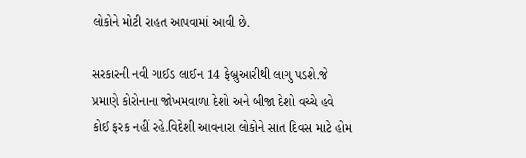લોકોને મોટી રાહત આપવામાં આવી છે.

સરકારની નવી ગાઈડ લાઈન 14 ફેબ્રુઆરીથી લાગુ પડશે.જે પ્રમાણે કોરોનાના જોખમવાળા દેશો અને બીજા દેશો વચ્ચે હવે કોઈ ફરક નહીં રહે.વિદેશી આવનારા લોકોને સાત દિવસ માટે હોમ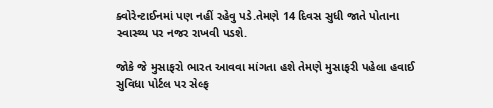ક્વોરેન્ટાઈનમાં પણ નહીં રહેવુ પડે.તેમણે 14 દિવસ સુધી જાતે પોતાના સ્વાસ્થ્ય પર નજર રાખવી પડશે.

જોકે જે મુસાફરો ભારત આવવા માંગતા હશે તેમણે મુસાફરી પહેલા હવાઈ સુવિધા પોર્ટલ પર સેલ્ફ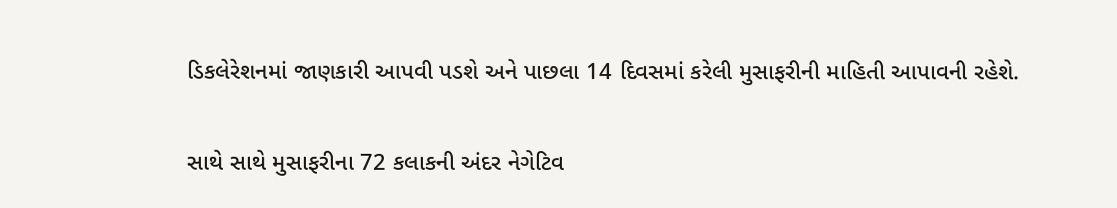ડિકલેરેશનમાં જાણકારી આપવી પડશે અને પાછલા 14 દિવસમાં કરેલી મુસાફરીની માહિતી આપાવની રહેશે.

સાથે સાથે મુસાફરીના 72 કલાકની અંદર નેગેટિવ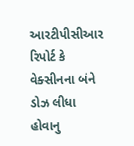આરટીપીસીઆર રિપોર્ટ કે વેક્સીનના બંને ડોઝ લીધા હોવાનુ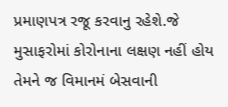પ્રમાણપત્ર રજૂ કરવાનુ રહેશે.જે મુસાફરોમાં કોરોનાના લક્ષણ નહીં હોય તેમને જ વિમાનમં બેસવાની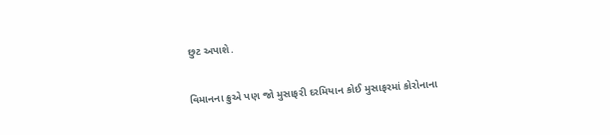છુટ અપાશે.

વિમાનના ક્રુએ પણ જો મુસાફરી દરમિયાન કોઈ મુસાફરમાં કોરોનાના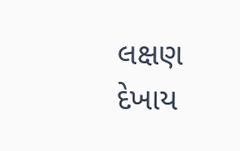લક્ષણ દેખાય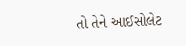તો તેને આઈસોલેટ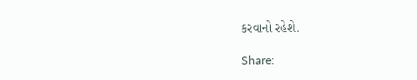કરવાનો રહેશે.

Share: